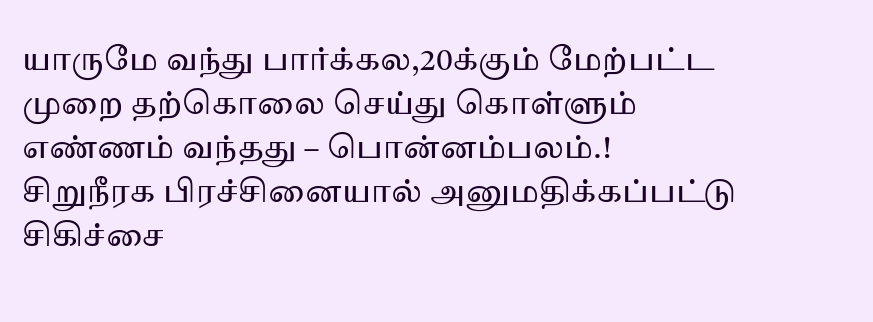யாருமே வந்து பார்க்கல,20க்கும் மேற்பட்ட முறை தற்கொலை செய்து கொள்ளும் எண்ணம் வந்தது – பொன்னம்பலம்.!
சிறுநீரக பிரச்சினையால் அனுமதிக்கப்பட்டு சிகிச்சை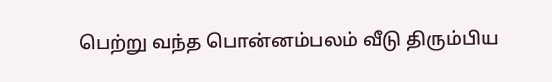பெற்று வந்த பொன்னம்பலம் வீடு திரும்பிய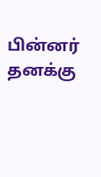பின்னர் தனக்கு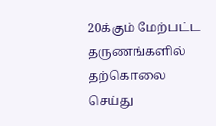20க்கும் மேற்பட்ட தருணங்களில் தற்கொலை செய்து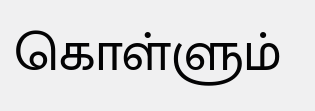கொள்ளும்